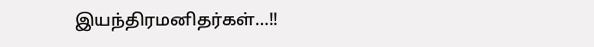இயந்திரமனிதர்கள்…!!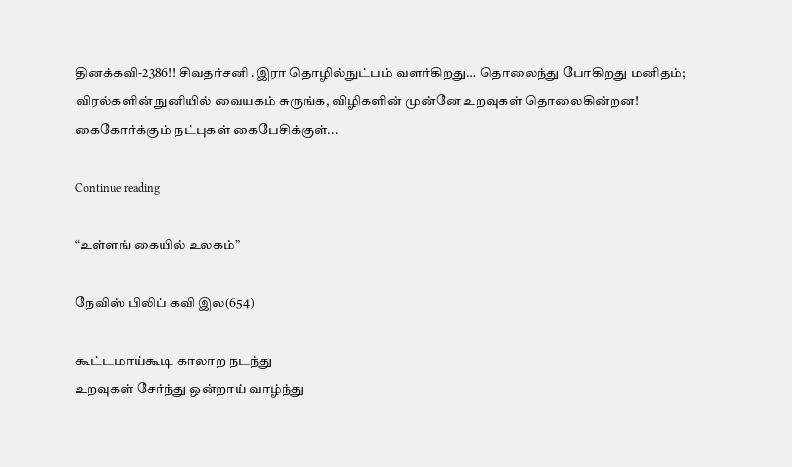தினக்கவி-2386!! சிவதர்சனி .இரா தொழில்நுட்பம் வளர்கிறது… தொலைந்து போகிறது மனிதம்; விரல்களின் நுனியில் வையகம் சுருங்க, விழிகளின் முன்னே உறவுகள் தொலைகின்றன! கைகோர்க்கும் நட்புகள் கைபேசிக்குள்...

Continue reading

“உள்ளங் கையில் உலகம்”

நேவிஸ் பிலிப் கவி இல(654)

கூட்டமாய்கூடி காலாற நடந்து
உறவுகள் சேர்ந்து ஒன்றாய் வாழ்ந்து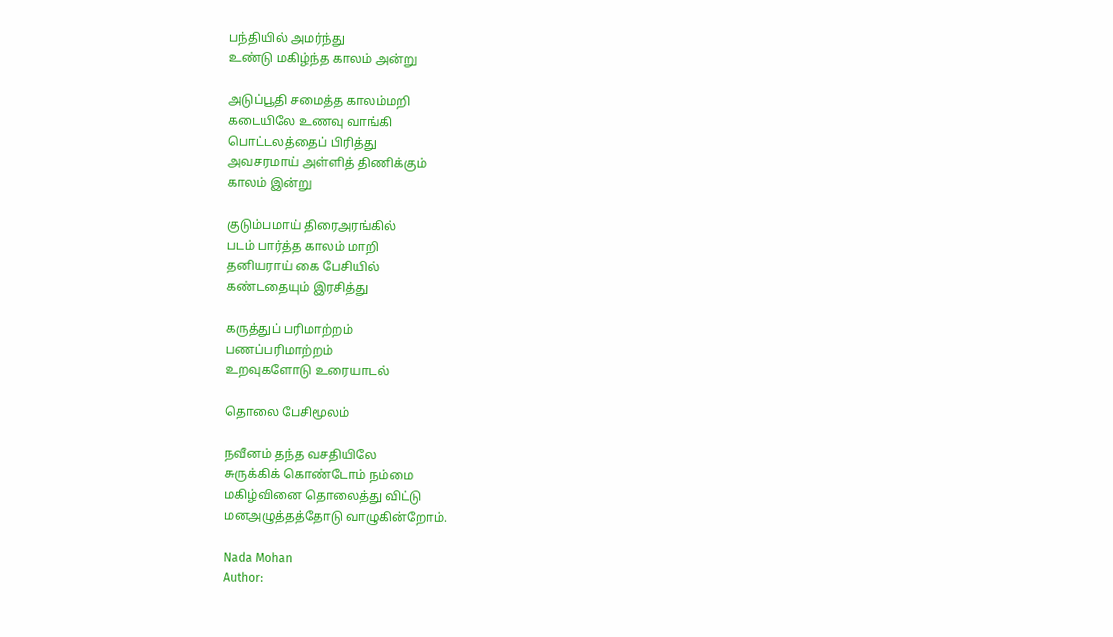பந்தியில் அமர்ந்து
உண்டு மகிழ்ந்த காலம் அன்று

அடுப்பூதி சமைத்த காலம்மறி
கடையிலே உணவு வாங்கி
பொட்டலத்தைப் பிரித்து
அவசரமாய் அள்ளித் திணிக்கும்
காலம் இன்று

குடும்பமாய் திரைஅரங்கில்
படம் பார்த்த காலம் மாறி
தனியராய் கை பேசியில்
கண்டதையும் இரசித்து

கருத்துப் பரிமாற்றம்
பணப்பரிமாற்றம்
உறவுகளோடு உரையாடல்

தொலை பேசிமூலம்

நவீனம் தந்த வசதியிலே
சுருக்கிக் கொண்டோம் நம்மை
மகிழ்வினை தொலைத்து விட்டு
மனஅழுத்தத்தோடு வாழுகின்றோம்.

Nada Mohan
Author: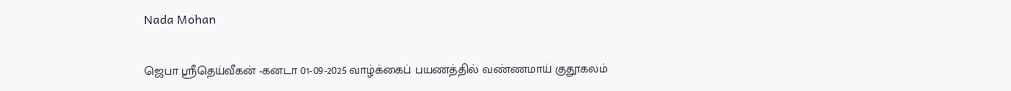Nada Mohan

ஜெபா ஸ்ரீதெய்வீகன் -கனடா 01-09-2025 வாழ்க்கைப் பயணத்தில் வண்ணமாய் குதூகலம்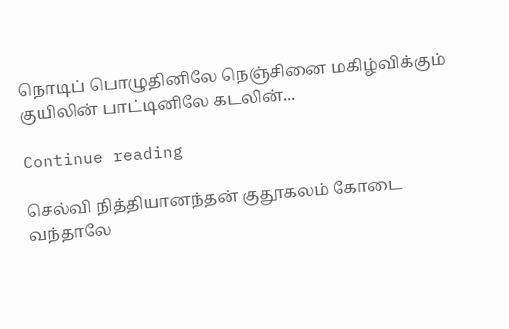நொடிப் பொழுதினிலே நெஞ்சினை மகிழ்விக்கும் குயிலின் பாட்டினிலே கடலின்...

Continue reading

செல்வி நித்தியானந்தன் குதூகலம் கோடை வந்தாலே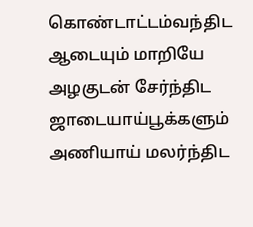கொண்டாட்டம்வந்திட ஆடையும் மாறியே அழகுடன் சேர்ந்திட ஜாடையாய்பூக்களும் அணியாய் மலர்ந்திட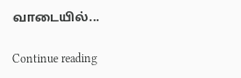வாடையில்...

Continue reading